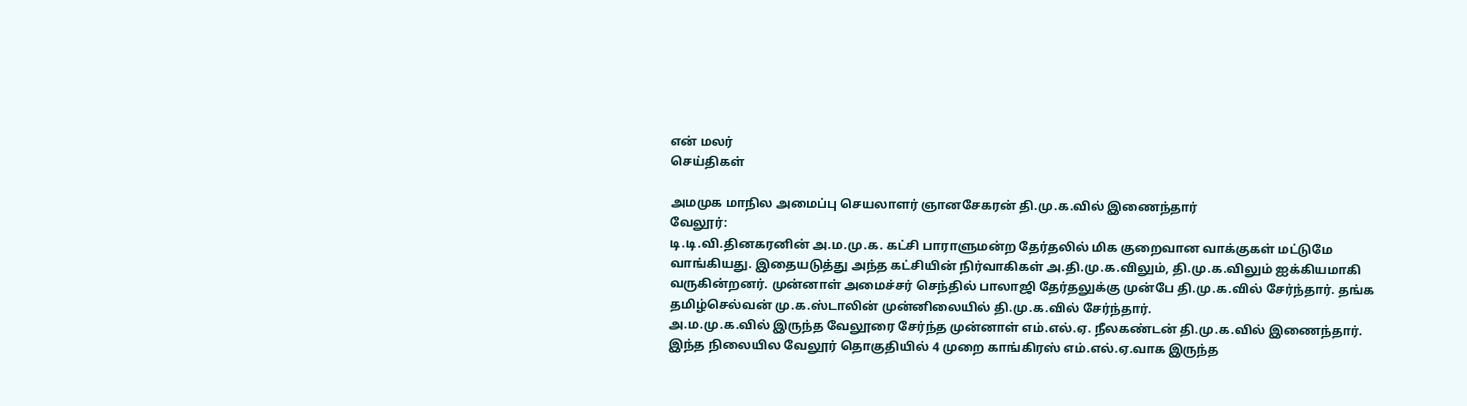என் மலர்
செய்திகள்

அமமுக மாநில அமைப்பு செயலாளர் ஞானசேகரன் தி.மு.க.வில் இணைந்தார்
வேலூர்:
டி.டி.வி.தினகரனின் அ.ம.மு.க. கட்சி பாராளுமன்ற தேர்தலில் மிக குறைவான வாக்குகள் மட்டுமே வாங்கியது. இதையடுத்து அந்த கட்சியின் நிர்வாகிகள் அ.தி.மு.க.விலும், தி.மு.க.விலும் ஐக்கியமாகி வருகின்றனர். முன்னாள் அமைச்சர் செந்தில் பாலாஜி தேர்தலுக்கு முன்பே தி.மு.க.வில் சேர்ந்தார். தங்க தமிழ்செல்வன் மு.க.ஸ்டாலின் முன்னிலையில் தி.மு.க.வில் சேர்ந்தார்.
அ.ம.மு.க.வில் இருந்த வேலூரை சேர்ந்த முன்னாள் எம்.எல்.ஏ. நீலகண்டன் தி.மு.க.வில் இணைந்தார்.
இந்த நிலையில வேலூர் தொகுதியில் 4 முறை காங்கிரஸ் எம்.எல்.ஏ.வாக இருந்த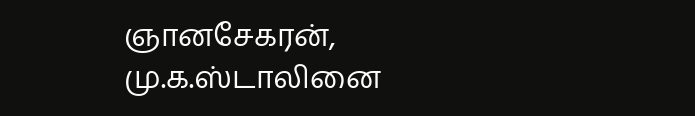ஞானசேகரன், மு.க.ஸ்டாலினை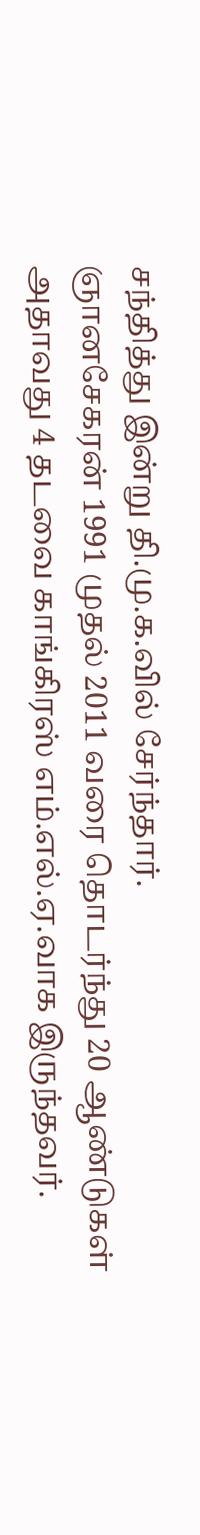சந்தித்து இன்று தி.மு.க.வில் சேர்ந்தார்.
ஞானசேகரன் 1991 முதல் 2011 வரை தொடர்ந்து 20 ஆண்டுகள் அதாவது 4 தடவை காங்கிரஸ் எம்.எல்.ஏ.வாக இருந்தவர்.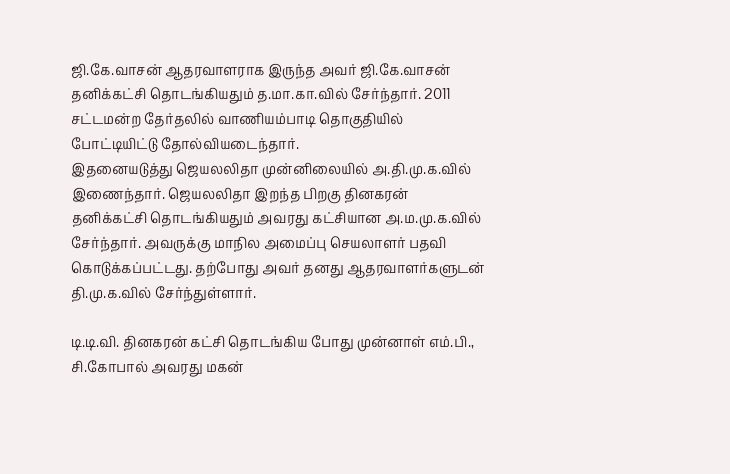ஜி.கே.வாசன் ஆதரவாளராக இருந்த அவர் ஜி.கே.வாசன் தனிக்கட்சி தொடங்கியதும் த.மா.கா.வில் சேர்ந்தார். 2011 சட்டமன்ற தேர்தலில் வாணியம்பாடி தொகுதியில் போட்டியிட்டு தோல்வியடைந்தார்.
இதனையடுத்து ஜெயலலிதா முன்னிலையில் அ.தி.மு.க.வில் இணைந்தார். ஜெயலலிதா இறந்த பிறகு தினகரன் தனிக்கட்சி தொடங்கியதும் அவரது கட்சியான அ.ம.மு.க.வில் சேர்ந்தார். அவருக்கு மாநில அமைப்பு செயலாளர் பதவி கொடுக்கப்பட்டது. தற்போது அவர் தனது ஆதரவாளர்களுடன் தி.மு.க.வில் சேர்ந்துள்ளார்.

டி.டி.வி. தினகரன் கட்சி தொடங்கிய போது முன்னாள் எம்.பி., சி.கோபால் அவரது மகன்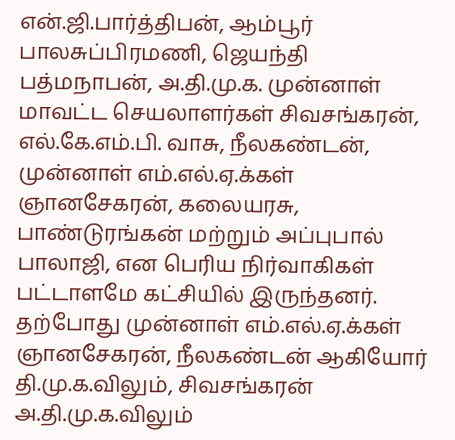என்.ஜி.பார்த்திபன், ஆம்பூர் பாலசுப்பிரமணி, ஜெயந்தி பத்மநாபன், அ.தி.மு.க. முன்னாள் மாவட்ட செயலாளர்கள் சிவசங்கரன், எல்.கே.எம்.பி. வாசு, நீலகண்டன், முன்னாள் எம்.எல்.ஏ.க்கள் ஞானசேகரன், கலையரசு, பாண்டுரங்கன் மற்றும் அப்புபால் பாலாஜி, என பெரிய நிர்வாகிகள் பட்டாளமே கட்சியில் இருந்தனர்.
தற்போது முன்னாள் எம்.எல்.ஏ.க்கள் ஞானசேகரன், நீலகண்டன் ஆகியோர் தி.மு.க.விலும், சிவசங்கரன் அ.தி.மு.க.விலும்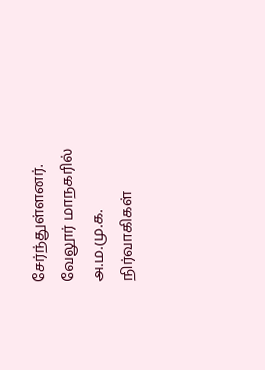சேர்ந்துள்ளனர். வேலூர் மாநகரில் அ.ம.மு.க. நிர்வாகிகள்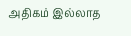அதிகம் இல்லாத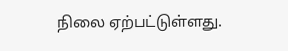நிலை ஏற்பட்டுள்ளது.